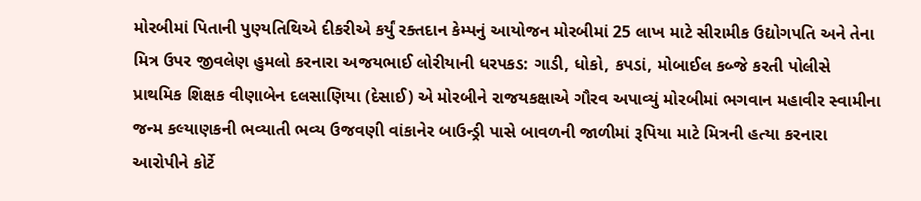મોરબીમાં પિતાની પુણ્યતિથિએ દીકરીએ કર્યું રક્તદાન કેમ્પનું આયોજન મોરબીમાં 25 લાખ માટે સીરામીક ઉદ્યોગપતિ અને તેના મિત્ર ઉપર જીવલેણ હુમલો કરનારા અજયભાઈ લોરીયાની ધરપકડ: ગાડી, ધોકો, કપડાં, મોબાઈલ કબ્જે કરતી પોલીસે પ્રાથમિક શિક્ષક વીણાબેન દલસાણિયા (દેસાઈ) એ મોરબીને રાજયકક્ષાએ ગૌરવ અપાવ્યું મોરબીમાં ભગવાન મહાવીર સ્વામીના જન્મ કલ્યાણકની ભવ્યાતી ભવ્ય ઉજવણી વાંકાનેર બાઉન્ડ્રી પાસે બાવળની જાળીમાં રૂપિયા માટે મિત્રની હત્યા કરનારા આરોપીને કોર્ટે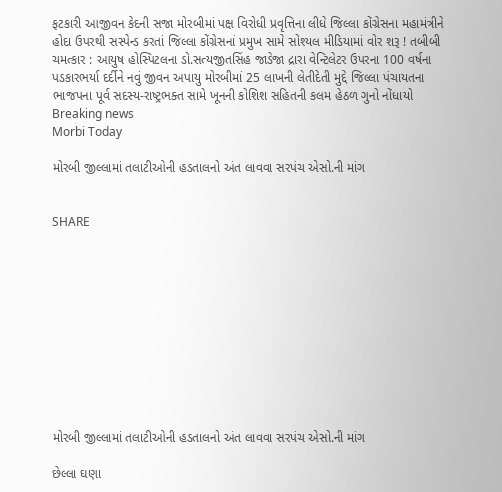ફટકારી આજીવન કેદની સજા મોરબીમાં પક્ષ વિરોધી પ્રવૃત્તિના લીધે જિલ્લા કોંગ્રેસના મહામંત્રીને હોદા ઉપરથી સસ્પેન્ડ કરતાં જિલ્લા કોંગ્રેસનાં પ્રમુખ સામે સોશ્યલ મીડિયામાં વોર શરૂ ! તબીબી ચમત્કાર : આયુષ હોસ્પિટલના ડો.સત્યજીતસિંહ જાડેજા દ્રારા વેન્ટિલેટર ઉપરના 100 વર્ષના પડકારભર્યા દર્દીને નવું જીવન અપાયુ મોરબીમાં 25 લાખની લેતીદેતી મુદ્દે જિલ્લા પંચાયતના ભાજપના પૂર્વ સદસ્ય-રાષ્ટ્રભક્ત સામે ખૂનની કોશિશ સહિતની કલમ હેઠળ ગુનો નોંધાયો
Breaking news
Morbi Today

મોરબી જીલ્લામાં તલાટીઓની હડતાલનો અંત લાવવા સરપંચ એસો.ની માંગ


SHARE











મોરબી જીલ્લામાં તલાટીઓની હડતાલનો અંત લાવવા સરપંચ એસો.ની માંગ

છેલ્લા ઘણા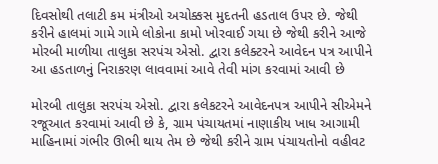દિવસોથી તલાટી કમ મંત્રીઓ અચોક્કસ મુદતની હડતાલ ઉપર છે. જેથી કરીને હાલમાં ગામે ગામે લોકોના કામો ખોરવાઈ ગયા છે જેથી કરીને આજે  મોરબી માળીયા તાલુકા સરપંચ એસો. દ્વારા કલેક્ટરને આવેદન પત્ર આપીને આ હડતાળનું નિરાકરણ લાવવામાં આવે તેવી માંગ કરવામાં આવી છે

મોરબી તાલુકા સરપંચ એસો. દ્વારા કલેકટરને આવેદનપત્ર આપીને સીએમને રજૂઆત કરવામાં આવી છે કે, ગ્રામ પંચાયતમાં નાણાકીય ખાધ આગામી માહિનામાં ગંભીર ઊભી થાય તેમ છે જેથી કરીને ગ્રામ પંચાયતોનો વહીવટ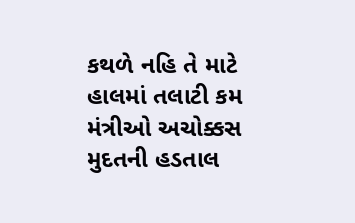કથળે નહિ તે માટે હાલમાં તલાટી કમ મંત્રીઓ અચોક્કસ મુદતની હડતાલ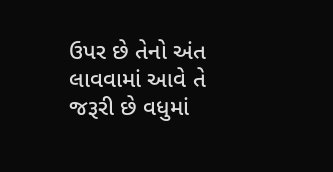ઉપર છે તેનો અંત લાવવામાં આવે તે જરૂરી છે વધુમાં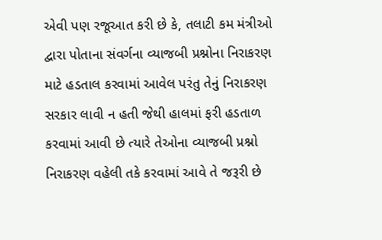એવી પણ રજૂઆત કરી છે કે, તલાટી કમ મંત્રીઓ દ્વારા પોતાના સંવર્ગના વ્યાજબી પ્રશ્નોના નિરાકરણ માટે હડતાલ કરવામાં આવેલ પરંતુ તેનું નિરાકરણ  સરકાર લાવી ન હતી જેથી હાલમાં ફરી હડતાળ કરવામાં આવી છે ત્યારે તેઓના વ્યાજબી પ્રશ્નો નિરાકરણ વહેલી તકે કરવામાં આવે તે જરૂરી છે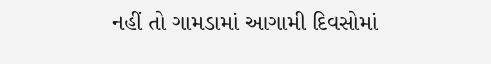નહીં તો ગામડામાં આગામી દિવસોમાં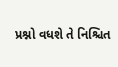પ્રશ્નો વધશે તે નિશ્ચિત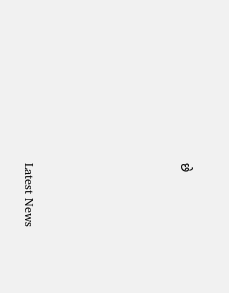છે






Latest News